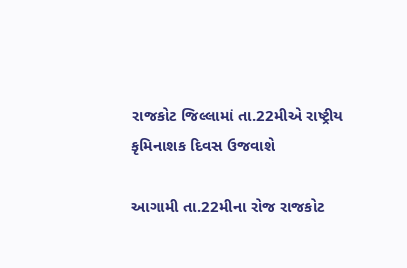રાજકોટ જિલ્લામાં તા.22મીએ રાષ્ટ્રીય કૃમિનાશક દિવસ ઉજવાશે

આગામી તા.22મીના રોજ રાજકોટ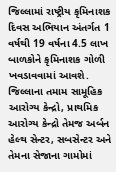જિલ્લામાં રાષ્ટ્રીય કૃમિનાશક દિવસ અભિયાન અંતર્ગત 1 વર્ષથી 19 વર્ષના 4.5 લાખ બાળકોને કૃમિનાશક ગોળી ખવડાવવામાં આવશે. જિલ્લાના તમામ સામૂહિક આરોગ્ય કેન્દ્રો, પ્રાથમિક આરોગ્ય કેન્દ્રો તેમજ અર્બન હેલ્થ સેન્ટર, સબસેન્ટર અને તેમના સેજાના ગામોમાં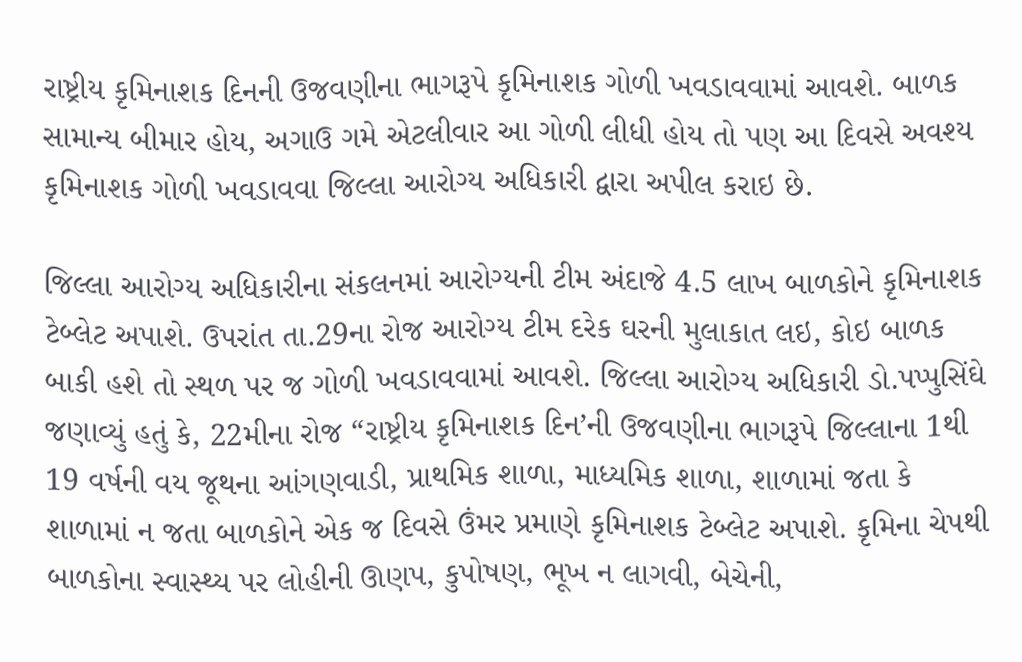રાષ્ટ્રીય કૃમિનાશક દિનની ઉજવણીના ભાગરૂપે કૃમિનાશક ગોળી ખવડાવવામાં આવશે. બાળક સામાન્ય બીમાર હોય, અગાઉ ગમે એટલીવાર આ ગોળી લીધી હોય તો પણ આ દિવસે અવશ્ય કૃમિનાશક ગોળી ખવડાવવા જિલ્લા આરોગ્ય અધિકારી દ્વારા અપીલ કરાઇ છે.

જિલ્લા આરોગ્ય અધિકારીના સંકલનમાં આરોગ્યની ટીમ અંદાજે 4.5 લાખ બાળકોને કૃમિનાશક ટેબ્લેટ અપાશે. ઉપરાંત તા.29ના રોજ આરોગ્ય ટીમ દરેક ઘરની મુલાકાત લઇ, કોઇ બાળક બાકી હશે તો સ્થળ પર જ ગોળી ખવડાવવામાં આવશે. જિલ્લા આરોગ્ય અધિકારી ડો.પપ્પુસિંઘે જણાવ્યું હતું કે, 22મીના રોજ “રાષ્ટ્રીય કૃમિનાશક દિન’ની ઉજવણીના ભાગરૂપે જિલ્લાના 1થી 19 વર્ષની વય જૂથના આંગણવાડી, પ્રાથમિક શાળા, માધ્યમિક શાળા, શાળામાં જતા કે શાળામાં ન જતા બાળકોને એક જ દિવસે ઉંમર પ્રમાણે કૃમિનાશક ટેબ્લેટ અપાશે. કૃમિના ચેપથી બાળકોના સ્વાસ્થ્ય પર લોહીની ઊણપ, કુપોષણ, ભૂખ ન લાગવી, બેચેની,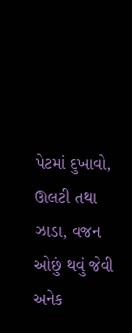પેટમાં દુખાવો, ઊલટી તથા ઝાડા, વજન ઓછું થવું જેવી અનેક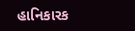હાનિકારક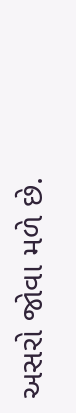અસરો જોવા મળે છે.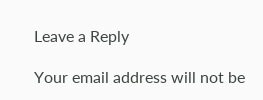Leave a Reply

Your email address will not be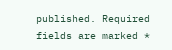published. Required fields are marked *